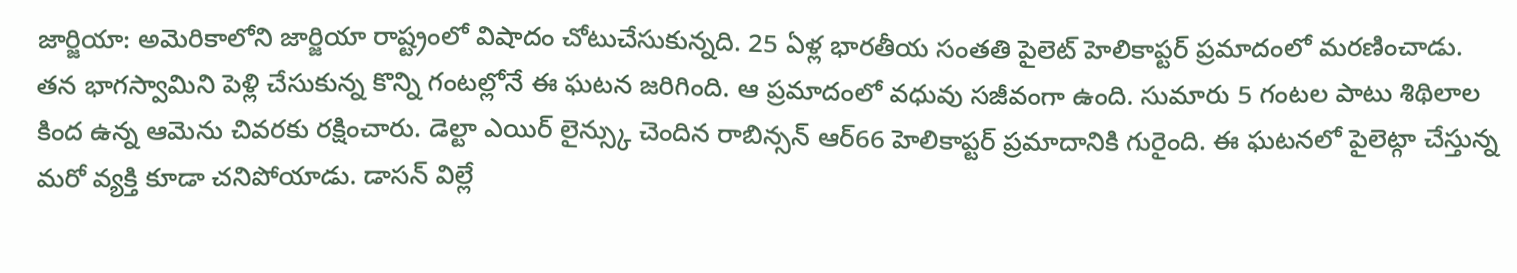జార్జియా: అమెరికాలోని జార్జియా రాష్ట్రంలో విషాదం చోటుచేసుకున్నది. 25 ఏళ్ల భారతీయ సంతతి పైలెట్ హెలికాప్టర్ ప్రమాదంలో మరణించాడు. తన భాగస్వామిని పెళ్లి చేసుకున్న కొన్ని గంటల్లోనే ఈ ఘటన జరిగింది. ఆ ప్రమాదంలో వధువు సజీవంగా ఉంది. సుమారు 5 గంటల పాటు శిథిలాల కింద ఉన్న ఆమెను చివరకు రక్షించారు. డెల్టా ఎయిర్ లైన్స్కు చెందిన రాబిన్సన్ ఆర్66 హెలికాప్టర్ ప్రమాదానికి గురైంది. ఈ ఘటనలో పైలెట్గా చేస్తున్న మరో వ్యక్తి కూడా చనిపోయాడు. డాసన్ విల్లే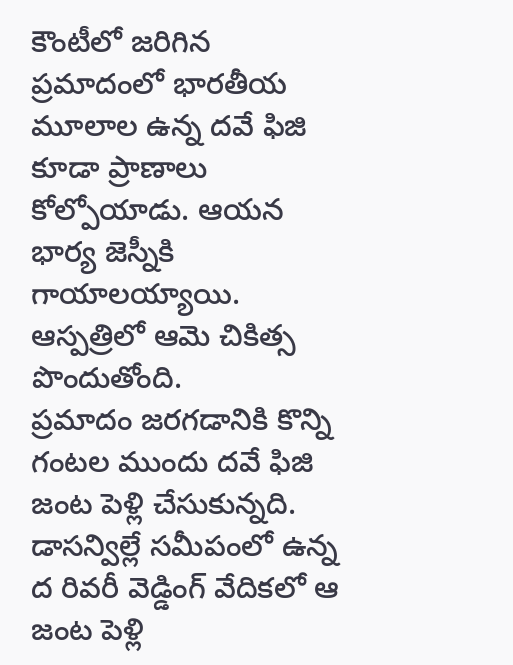కౌంటీలో జరిగిన ప్రమాదంలో భారతీయ మూలాల ఉన్న దవే ఫిజి కూడా ప్రాణాలు కోల్పోయాడు. ఆయన భార్య జెస్నీకి గాయాలయ్యాయి. ఆస్పత్రిలో ఆమె చికిత్స పొందుతోంది.
ప్రమాదం జరగడానికి కొన్ని గంటల ముందు దవే ఫిజి జంట పెళ్లి చేసుకున్నది. డాసన్విల్లే సమీపంలో ఉన్న ద రివరీ వెడ్డింగ్ వేదికలో ఆ జంట పెళ్లి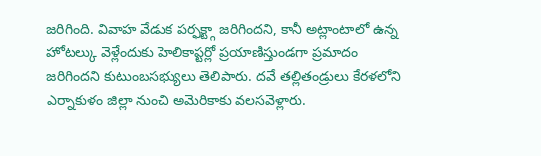జరిగింది. వివాహ వేడుక పర్ఫక్ట్గా జరిగిందని, కానీ అట్లాంటాలో ఉన్న హోటల్కు వెళ్లేందుకు హెలికాప్టర్లో ప్రయాణిస్తుండగా ప్రమాదం జరిగిందని కుటుంబసభ్యులు తెలిపారు. దవే తల్లితండ్రులు కేరళలోని ఎర్నాకుళం జిల్లా నుంచి అమెరికాకు వలసవెళ్లారు.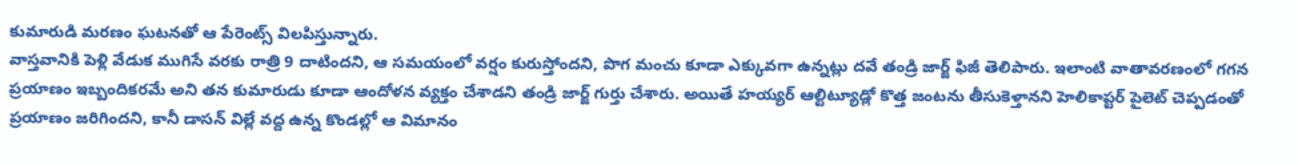కుమారుడి మరణం ఘటనతో ఆ పేరెంట్స్ విలపిస్తున్నారు.
వాస్తవానికి పెళ్లి వేడుక ముగిసే వరకు రాత్రి 9 దాటిందని, ఆ సమయంలో వర్షం కురుస్తోందని, పొగ మంచు కూడా ఎక్కువగా ఉన్నట్లు దవే తండ్రి జార్జ్ ఫిజీ తెలిపారు. ఇలాంటి వాతావరణంలో గగన ప్రయాణం ఇబ్బందికరమే అని తన కుమారుడు కూడా ఆందోళన వ్యక్తం చేశాడని తండ్రి జార్జ్ గుర్తు చేశారు. అయితే హయ్యర్ ఆల్టిట్యూడ్లో కొత్త జంటను తీసుకెళ్తానని హెలికాప్టర్ పైలెట్ చెప్పడంతో ప్రయాణం జరిగిందని, కానీ డాసన్ విల్లే వద్ద ఉన్న కొండల్లో ఆ విమానం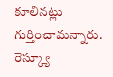కూలినట్లు గుర్తించామన్నారు.
రెస్క్యూ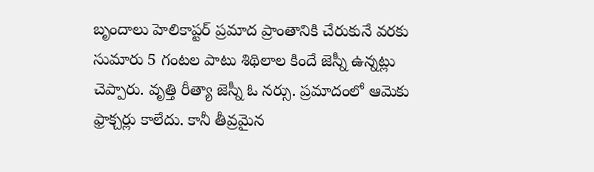బృందాలు హెలికాప్టర్ ప్రమాద ప్రాంతానికి చేరుకునే వరకు సుమారు 5 గంటల పాటు శిథిలాల కిందే జెస్నీ ఉన్నట్లు చెప్పారు. వృత్తి రీత్యా జెస్నీ ఓ నర్సు. ప్రమాదంలో ఆమెకు ఫ్రాక్చర్లు కాలేదు. కానీ తీవ్రమైన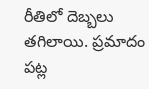రీతిలో దెబ్బలు తగిలాయి. ప్రమాదం పట్ల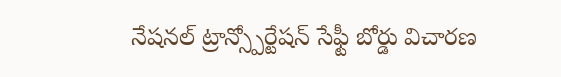నేషనల్ ట్రాన్స్పోర్టేషన్ సేఫ్టీ బోర్డు విచారణ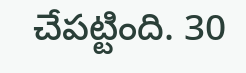చేపట్టింది. 30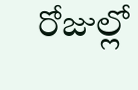రోజుల్లో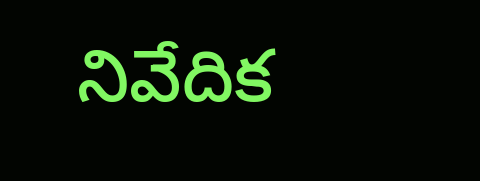నివేదిక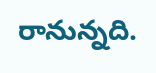రానున్నది.